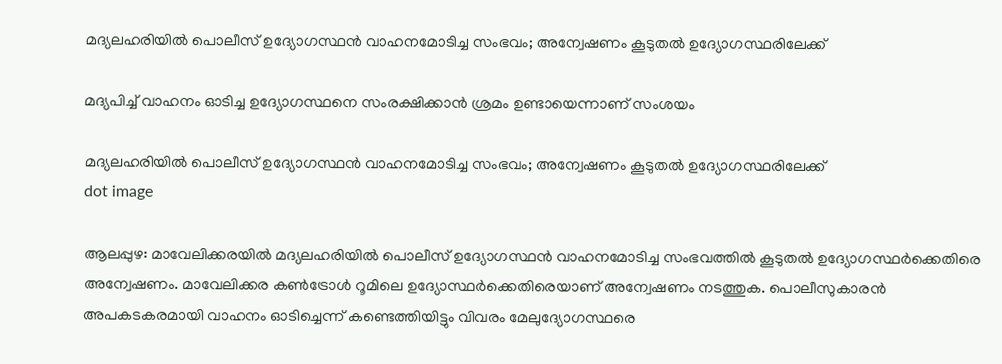മദ്യലഹരിയിൽ പൊലീസ് ഉദ്യോഗസ്ഥൻ വാഹനമോടിച്ച സംഭവം; അന്വേഷണം കൂടുതൽ ഉദ്യോഗസ്ഥരിലേക്ക്

മദ്യപിച്ച് വാഹനം ഓടിച്ച ഉദ്യോഗസ്ഥനെ സംരക്ഷിക്കാൻ ശ്രമം ഉണ്ടായെന്നാണ് സംശയം

മദ്യലഹരിയിൽ പൊലീസ് ഉദ്യോഗസ്ഥൻ വാഹനമോടിച്ച സംഭവം; അന്വേഷണം കൂടുതൽ ഉദ്യോഗസ്ഥരിലേക്ക്
dot image

ആലപ്പുഴ: മാവേലിക്കരയിൽ മദ്യലഹരിയിൽ പൊലീസ് ഉദ്യോഗസ്ഥൻ വാഹനമോടിച്ച സംഭവത്തിൽ കൂടുതൽ ഉദ്യോഗസ്ഥർക്കെതിരെ അന്വേഷണം. മാവേലിക്കര കൺട്രോൾ റൂമിലെ ഉദ്യോസ്ഥർക്കെതിരെയാണ് അന്വേഷണം നടത്തുക. പൊലീസുകാരൻ അപകടകരമായി വാഹനം ഓടിച്ചെന്ന് കണ്ടെത്തിയിട്ടും വിവരം മേലുദ്യോഗസ്ഥരെ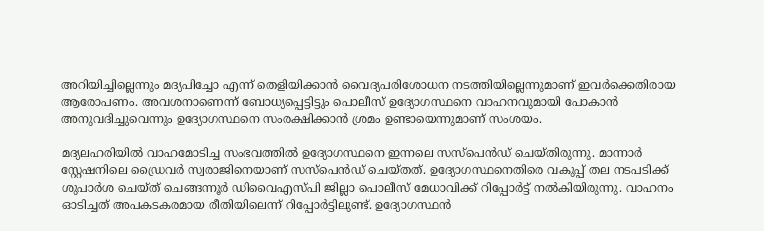അറിയിച്ചില്ലെന്നും മദ്യപിച്ചോ എന്ന് തെളിയിക്കാൻ വൈദ്യപരിശോധന നടത്തിയില്ലെന്നുമാണ് ഇവർക്കെതിരായ ആരോപണം. അവശനാണെന്ന് ബോധ്യപ്പെട്ടിട്ടും പൊലീസ് ഉദ്യോഗസ്ഥനെ വാഹനവുമായി പോകാൻ അനുവദിച്ചുവെന്നും ഉദ്യോഗസ്ഥനെ സംരക്ഷിക്കാൻ ശ്രമം ഉണ്ടായെന്നുമാണ് സംശയം.

മദ്യലഹരിയിൽ വാഹമോടിച്ച സംഭവത്തിൽ ഉദ്യോഗസ്ഥനെ ഇന്നലെ സസ്പെൻഡ് ചെയ്തിരുന്നു. മാന്നാർ സ്റ്റേഷനിലെ ഡ്രൈവർ സ്വരാജിനെയാണ് സസ്പെൻഡ് ചെയ്തത്. ഉദ്യോഗസ്ഥനെതിരെ വകുപ്പ് തല നടപടിക്ക് ശുപാർശ ചെയ്ത് ചെങ്ങന്നൂർ ഡിവൈഎസ്പി ജില്ലാ പൊലീസ് മേധാവിക്ക് റിപ്പോർട്ട് നൽകിയിരുന്നു. വാഹനം ഓടിച്ചത് അപകടകരമായ രീതിയിലെന്ന് റിപ്പോർട്ടിലുണ്ട്. ഉദ്യോഗസ്ഥൻ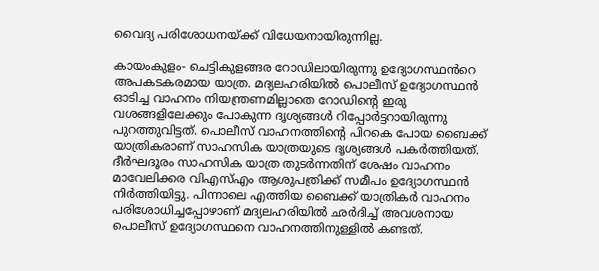വൈദ്യ പരിശോധനയ്ക്ക് വിധേയനായിരുന്നില്ല.

കായംകുളം- ചെട്ടികുളങ്ങര റോഡിലായിരുന്നു ഉദ്യോഗസ്ഥൻറെ അപകടകരമായ യാത്ര. മദ്യലഹരിയിൽ പൊലീസ് ഉദ്യോഗസ്ഥൻ ഓടിച്ച വാഹനം നിയന്ത്രണമില്ലാതെ റോഡിന്റെ ഇരു വശങ്ങളിലേക്കും പോകുന്ന ദൃശ്യങ്ങൾ റിപ്പോർട്ടറായിരുന്നു പുറത്തുവിട്ടത്. പൊലീസ് വാഹനത്തിന്റെ പിറകെ പോയ ബൈക്ക് യാത്രികരാണ് സാഹസിക യാത്രയുടെ ദൃശ്യങ്ങൾ പകർത്തിയത്. ദീർഘദൂരം സാഹസിക യാത്ര തുടർന്നതിന് ശേഷം വാഹനം മാവേലിക്കര വിഎസ്എം ആശുപത്രിക്ക് സമീപം ഉദ്യോഗസ്ഥൻ നിർത്തിയിട്ടു. പിന്നാലെ എത്തിയ ബൈക്ക് യാത്രികർ വാഹനം പരിശോധിച്ചപ്പോഴാണ് മദ്യലഹരിയിൽ ഛർദിച്ച് അവശനായ പൊലീസ് ഉദ്യോഗസ്ഥനെ വാഹനത്തിനുള്ളിൽ കണ്ടത്.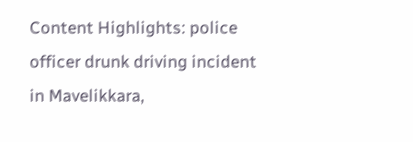Content Highlights: police officer drunk driving incident in Mavelikkara,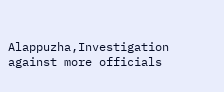Alappuzha,Investigation against more officials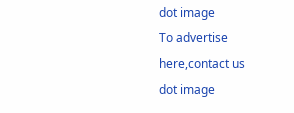dot image
To advertise here,contact us
dot image